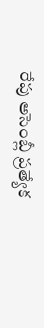రేపు అసెంబ్లీ ప్ర‌త్యేక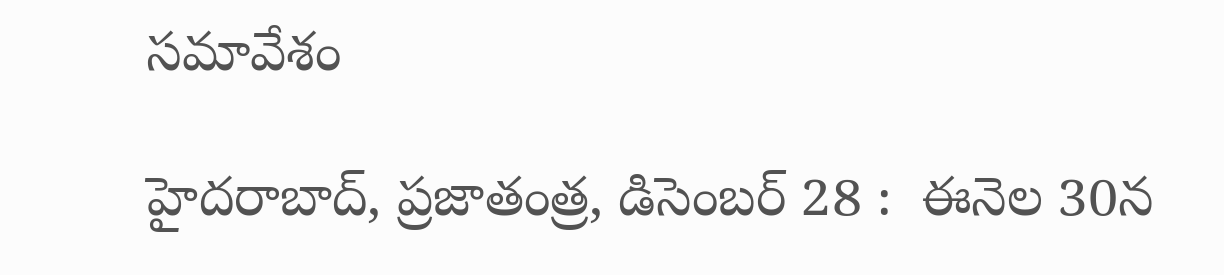స‌మావేశం

హైద‌రాబాద్‌, ప్ర‌జాతంత్ర‌, డిసెంబ‌ర్ 28 :  ఈనెల 30న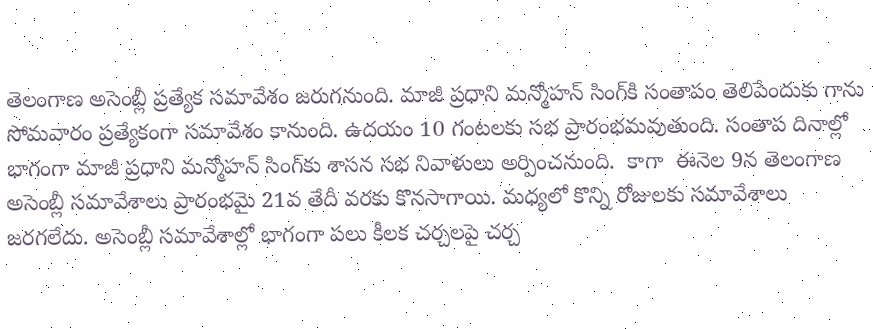తెలంగాణ అసెంబ్లీ ప్రత్యేక సమావేశం జరుగనుంది. మాజీ ప్రధాని మన్మోహన్ సింగ్‌కి సంతాపం తెలిపేందుకు గాను సోమవారం ప్రత్యేకంగా సమావేశం కానుంది. ఉదయం 10 గంటలకు సభ ప్రారంభమ‌వుతుంది. సంతాప దినాల్లో భాగంగా మాజీ ప్రధాని మన్మోహన్ సింగ్‌కు శాసన సభ నివాళులు అర్పించనుంది.  కాగా  ఈనెల 9న తెలంగాణ అసెంబ్లీ సమావేశాలు ప్రారంభమై 21వ తేదీ వరకు కొనసాగాయి. మధ్యలో కొన్ని రోజులకు సమావేశాలు జరగలేదు. అసెంబ్లీ సమావేశాల్లో భాగంగా పలు కీలక చర్చలపై చర్చ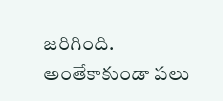జరిగింది. అంతేకాకుండా పలు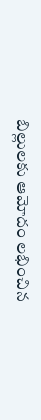బిల్లులకు ఆమోదం లభించిన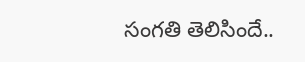సంగతి తెలిసిందే..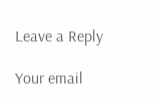Leave a Reply

Your email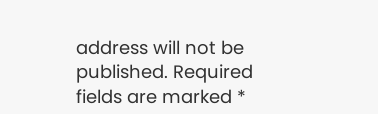address will not be published. Required fields are marked *